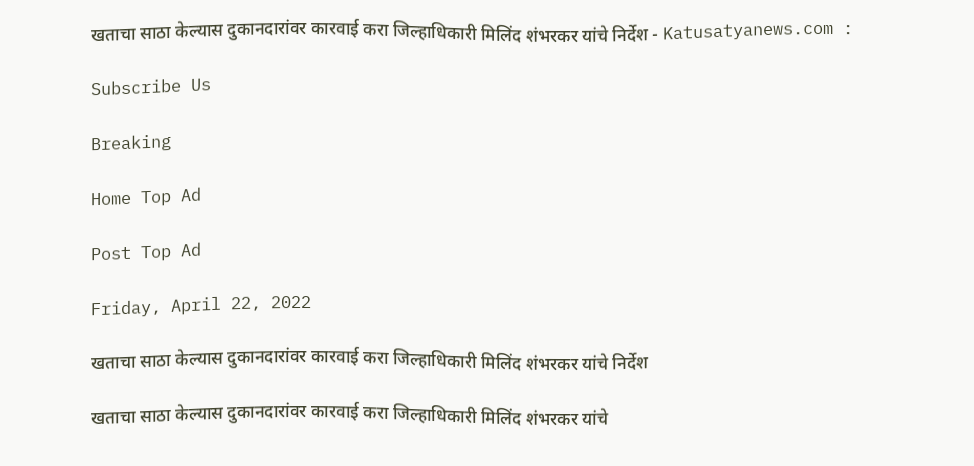खताचा साठा केल्यास दुकानदारांवर कारवाई करा जिल्हाधिकारी मिलिंद शंभरकर यांचे निर्देश - Katusatyanews.com :

Subscribe Us

Breaking

Home Top Ad

Post Top Ad

Friday, April 22, 2022

खताचा साठा केल्यास दुकानदारांवर कारवाई करा जिल्हाधिकारी मिलिंद शंभरकर यांचे निर्देश

खताचा साठा केल्यास दुकानदारांवर कारवाई करा जिल्हाधिकारी मिलिंद शंभरकर यांचे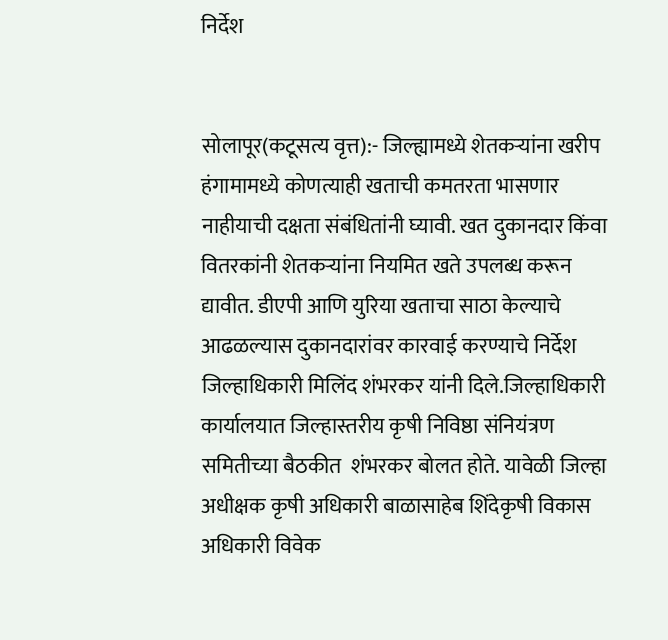निर्देश


सोलापूर(कटूसत्य वृत्त):- जिल्ह्यामध्ये शेतकऱ्यांना खरीप हंगामामध्ये कोणत्याही खताची कमतरता भासणार नाहीयाची दक्षता संबंधितांनी घ्यावी. खत दुकानदार किंवा वितरकांनी शेतकऱ्यांना नियमित खते उपलब्ध करून द्यावीत. डीएपी आणि युरिया खताचा साठा केल्याचे आढळल्यास दुकानदारांवर कारवाई करण्याचे निर्देश जिल्हाधिकारी मिलिंद शंभरकर यांनी दिले.जिल्हाधिकारी कार्यालयात जिल्हास्तरीय कृषी निविष्ठा संनियंत्रण समितीच्या बैठकीत  शंभरकर बोलत होते. यावेळी जिल्हा अधीक्षक कृषी अधिकारी बाळासाहेब शिंदेकृषी विकास अधिकारी विवेक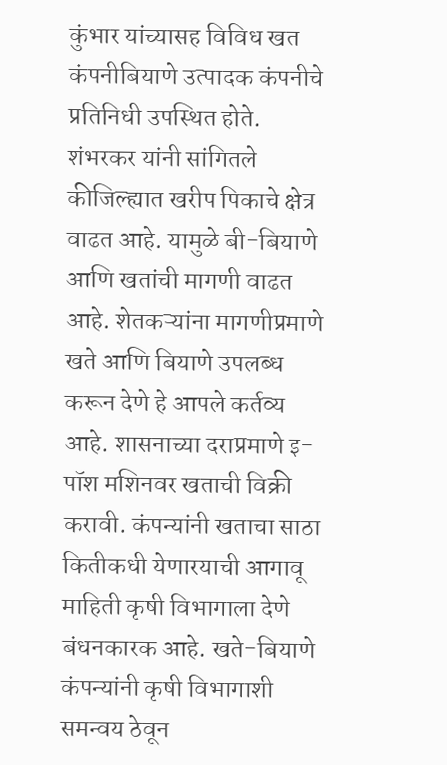कुंभार यांच्यासह विविध खत कंपनीबियाणे उत्पादक कंपनीचे प्रतिनिधी उपस्थित होते. शंभरकर यांनी सांगितले कीजिल्ह्यात खरीप पिकाचे क्षेत्र वाढत आहे. यामुळे बी-बियाणे आणि खतांची मागणी वाढत आहे. शेतकऱ्यांना मागणीप्रमाणे खते आणि बियाणे उपलब्ध करून देणे हे आपले कर्तव्य आहे. शासनाच्या दराप्रमाणे इ-पॉश मशिनवर खताची विक्री करावी. कंपन्यांनी खताचा साठा कितीकधी येणारयाची आगावू माहिती कृषी विभागाला देणे बंधनकारक आहे. खते-बियाणे कंपन्यांनी कृषी विभागाशी समन्वय ठेवून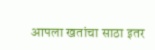आपला खतांचा साठा इतर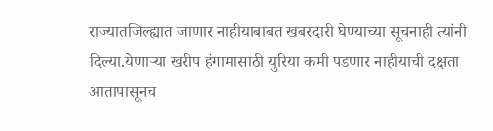राज्यातजिल्ह्यात जाणार नाहीयाबाबत खबरदारी घेण्याच्या सूचनाही त्यांनी दिल्या.येणाऱ्या खरीप हंगामासाठी युरिया कमी पडणार नाहीयाची दक्षता आतापासूनच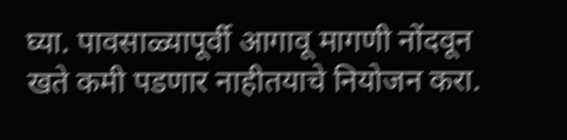घ्या. पावसाळ्यापूर्वी आगावू मागणी नोंदवून खते कमी पडणार नाहीतयाचे नियोजन करा.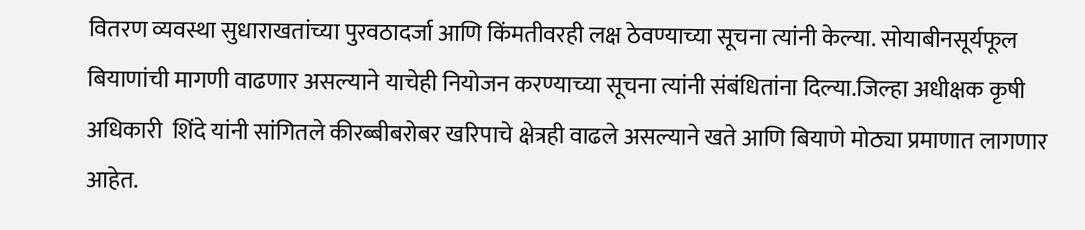वितरण व्यवस्था सुधाराखतांच्या पुरवठादर्जा आणि किंमतीवरही लक्ष ठेवण्याच्या सूचना त्यांनी केल्या. सोयाबीनसूर्यफूल बियाणांची मागणी वाढणार असल्याने याचेही नियोजन करण्याच्या सूचना त्यांनी संबंधितांना दिल्या.जिल्हा अधीक्षक कृषी अधिकारी  शिंदे यांनी सांगितले कीरब्बीबरोबर खरिपाचे क्षेत्रही वाढले असल्याने खते आणि बियाणे मोठ्या प्रमाणात लागणार आहेत.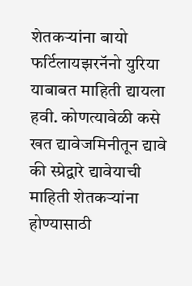शेतकऱ्यांना बायो फर्टिलायझरनॅनो युरिया याबाबत माहिती द्यायला हवी. कोणत्यावेळी कसे खत द्यावेजमिनीतून द्यावे की स्प्रेद्वारे द्यावेयाची माहिती शेतकऱ्यांना होण्यासाठी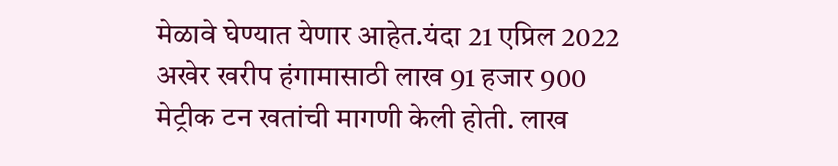मेळावे घेण्यात येणार आहेत.यंदा 21 एप्रिल 2022 अखेर खरीप हंगामासाठी लाख 91 हजार 900 मेट्रीक टन खतांची मागणी केली होती. लाख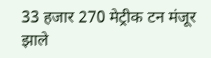33 हजार 270 मेट्रीक टन मंजूर झाले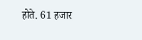होते. 61 हजार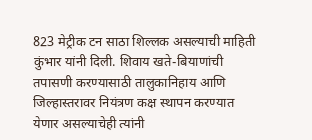823 मेट्रीक टन साठा शिल्लक असल्याची माहिती  कुंभार यांनी दिली. शिवाय खते-बियाणांची तपासणी करण्यासाठी तालुकानिहाय आणि जिल्हास्तरावर नियंत्रण कक्ष स्थापन करण्यात येणार असल्याचेही त्यांनी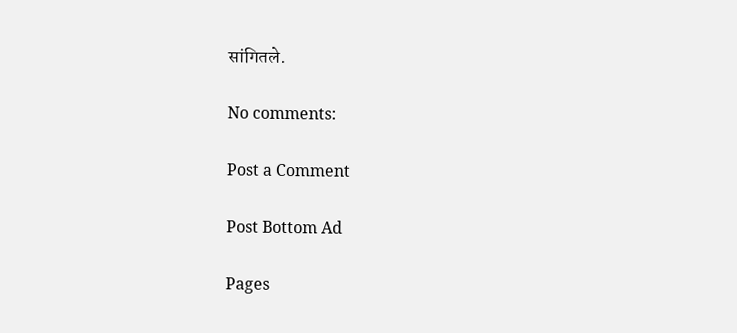सांगितले.

No comments:

Post a Comment

Post Bottom Ad

Pages